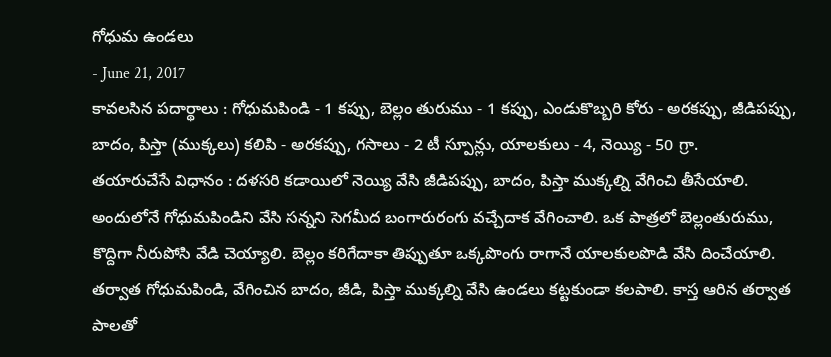గోధుమ ఉండలు
- June 21, 2017
కావలసిన పదార్థాలు : గోధుమపిండి - 1 కప్పు, బెల్లం తురుము - 1 కప్పు, ఎండుకొబ్బరి కోరు - అరకప్పు, జీడిపప్పు, బాదం, పిస్తా (ముక్కలు) కలిపి - అరకప్పు, గసాలు - 2 టీ స్పూన్లు, యాలకులు - 4, నెయ్యి - 50 గ్రా.
తయారుచేసే విధానం : దళసరి కడాయిలో నెయ్యి వేసి జీడిపప్పు, బాదం, పిస్తా ముక్కల్ని వేగించి తీసేయాలి. అందులోనే గోధుమపిండిని వేసి సన్నని సెగమీద బంగారురంగు వచ్చేదాక వేగించాలి. ఒక పాత్రలో బెల్లంతురుము, కొద్దిగా నీరుపోసి వేడి చెయ్యాలి. బెల్లం కరిగేదాకా తిప్పుతూ ఒక్కపొంగు రాగానే యాలకులపొడి వేసి దించేయాలి. తర్వాత గోధుమపిండి, వేగించిన బాదం, జీడి, పిస్తా ముక్కల్ని వేసి ఉండలు కట్టకుండా కలపాలి. కాస్త ఆరిన తర్వాత పాలతో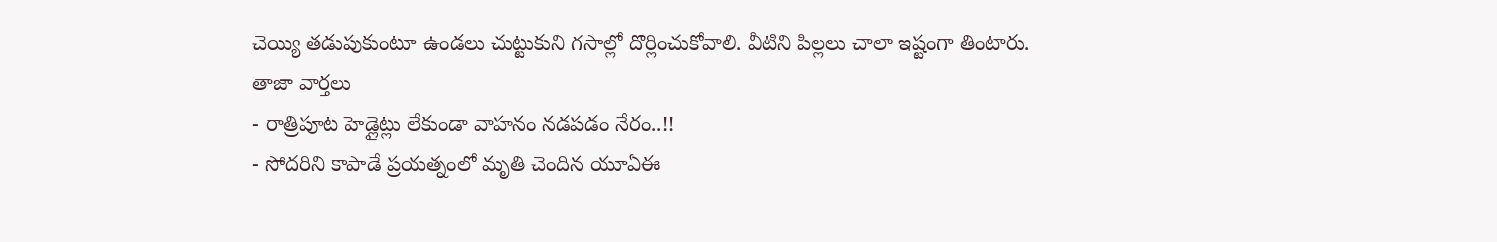చెయ్యి తడుపుకుంటూ ఉండలు చుట్టుకుని గసాల్లో దొర్లించుకోవాలి. వీటిని పిల్లలు చాలా ఇష్టంగా తింటారు.
తాజా వార్తలు
- రాత్రిపూట హెడ్లైట్లు లేకుండా వాహనం నడపడం నేరం..!!
- సోదరిని కాపాడే ప్రయత్నంలో మృతి చెందిన యూఏఈ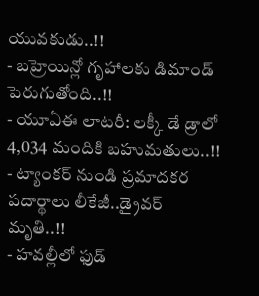యువకుడు..!!
- బహ్రెయిన్లో గృహాలకు డిమాండ్ పెరుగుతోంది..!!
- యూఏఈ లాటరీ: లక్కీ డే డ్రాలో 4,034 మందికి బహుమతులు..!!
- ట్యాంకర్ నుండి ప్రమాదకర పదార్థాలు లీకేజీ..డ్రైవర్ మృతి..!!
- హవల్లీలో ఫుడ్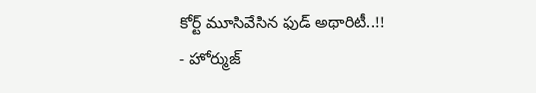కోర్ట్ మూసివేసిన ఫుడ్ అథారిటీ..!!
- హోర్ముజ్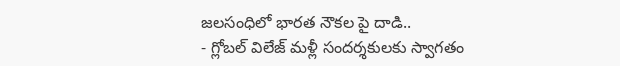జలసంధిలో భారత నౌకల పై దాడి..
- గ్లోబల్ విలేజ్ మళ్లీ సందర్శకులకు స్వాగతం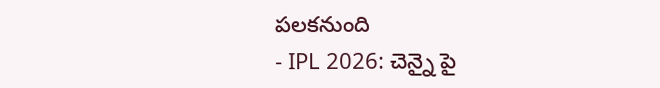పలకనుంది
- IPL 2026: చెన్నై పై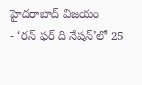హైదరాబాద్ విజయం
- ‘రన్ ఫర్ ది నేషన్’లో 25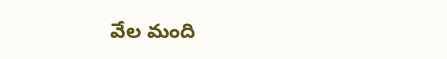వేల మంది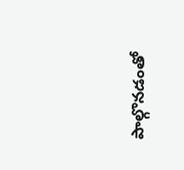పాల్గొనడంతో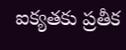ఐక్యతకు ప్రతీక